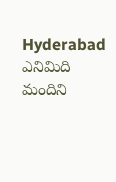Hyderabad
ఎనిమిది మందిని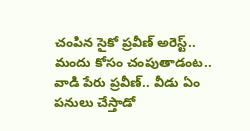చంపిన సైకో ప్రవీణ్ అరెస్ట్.. మందు కోసం చంపుతాడంట..
వాడి పేరు ప్రవీణ్.. వీడు ఏం పనులు చేస్తాడో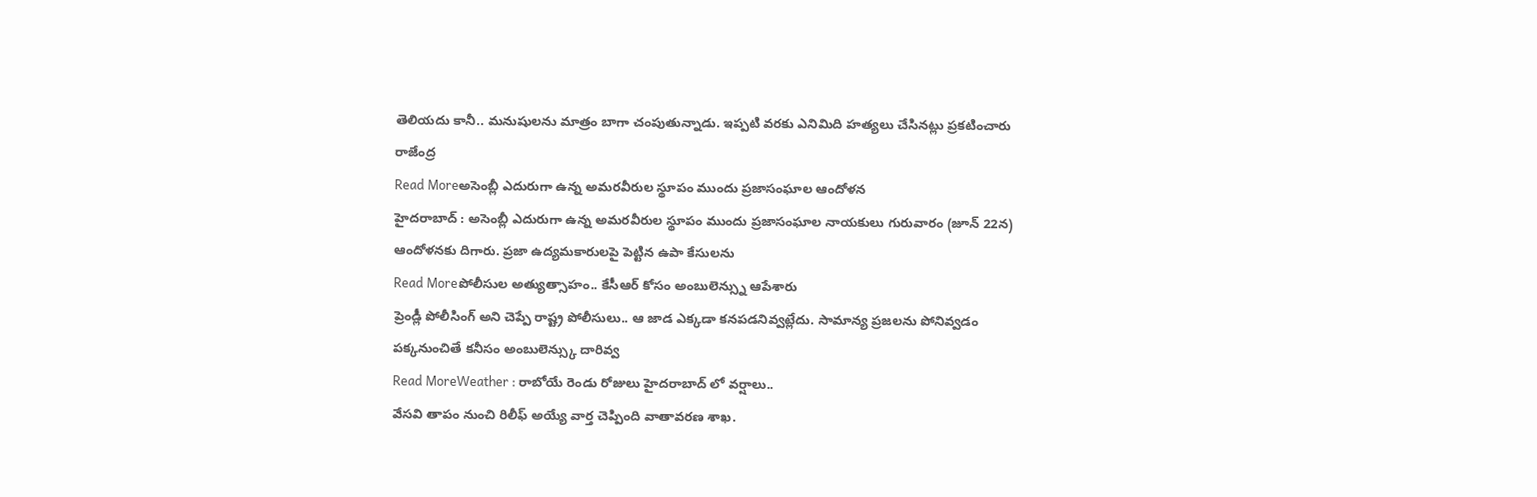తెలియదు కానీ.. మనుషులను మాత్రం బాగా చంపుతున్నాడు. ఇప్పటి వరకు ఎనిమిది హత్యలు చేసినట్లు ప్రకటించారు రాజేంద్ర
Read Moreఅసెంబ్లీ ఎదురుగా ఉన్న అమరవీరుల స్థూపం ముందు ప్రజాసంఘాల ఆందోళన
హైదరాబాద్ : అసెంబ్లీ ఎదురుగా ఉన్న అమరవీరుల స్థూపం ముందు ప్రజాసంఘాల నాయకులు గురువారం (జూన్ 22న) ఆందోళనకు దిగారు. ప్రజా ఉద్యమకారులపై పెట్టిన ఉపా కేసులను
Read Moreపోలీసుల అత్యుత్సాహం.. కేసీఆర్ కోసం అంబులెన్స్ను ఆపేశారు
ప్రెండ్లీ పోలీసింగ్ అని చెప్పే రాష్ట్ర పోలీసులు.. ఆ జాడ ఎక్కడా కనపడనివ్వట్లేదు. సామాన్య ప్రజలను పోనివ్వడం పక్కనుంచితే కనీసం అంబులెన్స్కు దారివ్వ
Read MoreWeather : రాబోయే రెండు రోజులు హైదరాబాద్ లో వర్షాలు..
వేసవి తాపం నుంచి రిలీఫ్ అయ్యే వార్త చెప్పింది వాతావరణ శాఖ.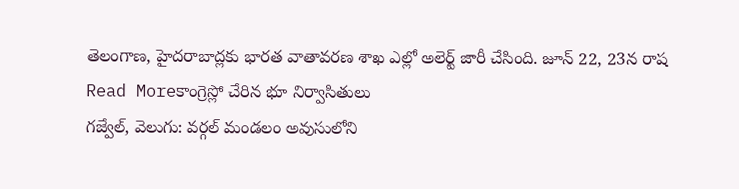తెలంగాణ, హైదరాబాద్లకు భారత వాతావరణ శాఖ ఎల్లో అలెర్ట్ జారీ చేసింది. జూన్ 22, 23న రాష
Read Moreకాంగ్రెస్లో చేరిన భూ నిర్వాసితులు
గజ్వేల్, వెలుగు: వర్గల్ మండలం అవుసులోని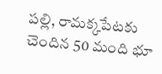పల్లి, రామక్కపేటకు చెందిన 50 మంది భూ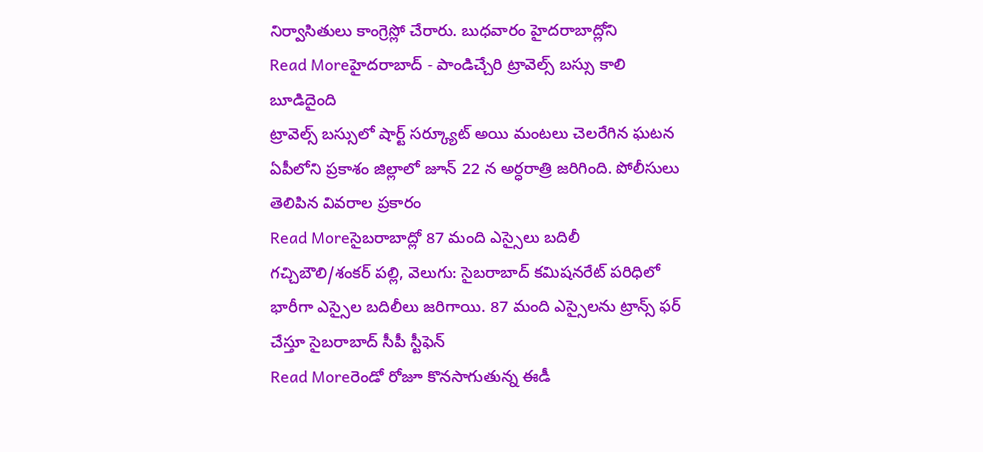నిర్వాసితులు కాంగ్రెస్లో చేరారు. బుధవారం హైదరాబాద్లోని
Read Moreహైదరాబాద్ - పాండిచ్చేరి ట్రావెల్స్ బస్సు కాలి బూడిదైంది
ట్రావెల్స్ బస్సులో షార్ట్ సర్క్యూట్ అయి మంటలు చెలరేగిన ఘటన ఏపీలోని ప్రకాశం జిల్లాలో జూన్ 22 న అర్ధరాత్రి జరిగింది. పోలీసులు తెలిపిన వివరాల ప్రకారం
Read Moreసైబరాబాద్లో 87 మంది ఎస్సైలు బదిలీ
గచ్చిబౌలి/శంకర్ పల్లి, వెలుగు: సైబరాబాద్ కమిషనరేట్ పరిధిలో భారీగా ఎస్సైల బదిలీలు జరిగాయి. 87 మంది ఎస్సైలను ట్రాన్స్ ఫర్ చేస్తూ సైబరాబాద్ సీపీ స్టీఫెన్
Read Moreరెండో రోజూ కొనసాగుతున్న ఈడీ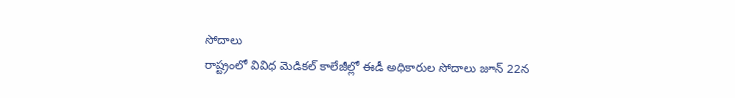సోదాలు
రాష్ట్రంలో వివిధ మెడికల్ కాలేజీల్లో ఈడీ అధికారుల సోదాలు జూన్ 22న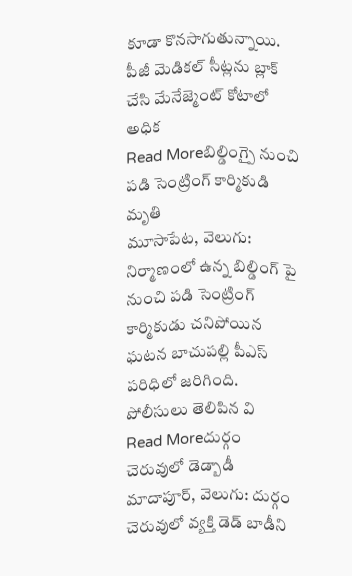కూడా కొనసాగుతున్నాయి. పీజీ మెడికల్ సీట్లను బ్లాక్ చేసి మేనేజ్మెంట్ కోటాలో అధిక
Read Moreబిల్డింగ్పై నుంచి పడి సెంట్రింగ్ కార్మికుడి మృతి
మూసాపేట, వెలుగు: నిర్మాణంలో ఉన్న బిల్డింగ్ పై నుంచి పడి సెంట్రింగ్ కార్మికుడు చనిపోయిన ఘటన బాచుపల్లి పీఎస్ పరిధిలో జరిగింది. పోలీసులు తెలిపిన వి
Read Moreదుర్గం చెరువులో డెడ్బాడీ
మాదాపూర్, వెలుగు: దుర్గం చెరువులో వ్యక్తి డెడ్ బాడీని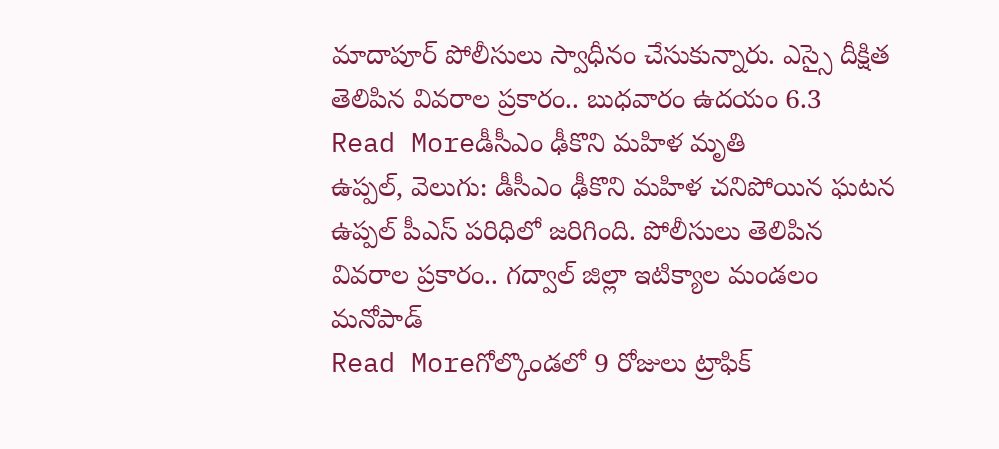మాదాపూర్ పోలీసులు స్వాధీనం చేసుకున్నారు. ఎస్సై దీక్షిత తెలిపిన వివరాల ప్రకారం.. బుధవారం ఉదయం 6.3
Read Moreడీసీఎం ఢీకొని మహిళ మృతి
ఉప్పల్, వెలుగు: డీసీఎం ఢీకొని మహిళ చనిపోయిన ఘటన ఉప్పల్ పీఎస్ పరిధిలో జరిగింది. పోలీసులు తెలిపిన వివరాల ప్రకారం.. గద్వాల్ జిల్లా ఇటిక్యాల మండలం మనోపాడ్
Read Moreగోల్కొండలో 9 రోజులు ట్రాఫిక్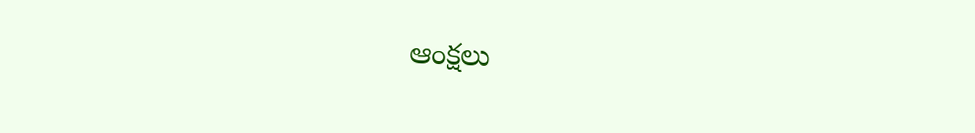ఆంక్షలు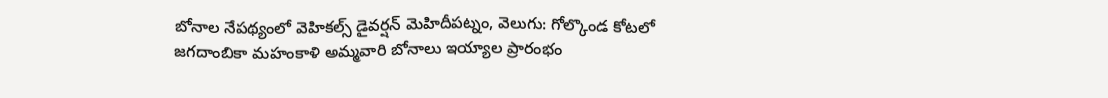బోనాల నేపథ్యంలో వెహికల్స్ డైవర్షన్ మెహిదీపట్నం, వెలుగు: గోల్కొండ కోటలో జగదాంబికా మహంకాళి అమ్మవారి బోనాలు ఇయ్యాల ప్రారంభం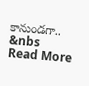కానుండగా.. &nbs
Read More